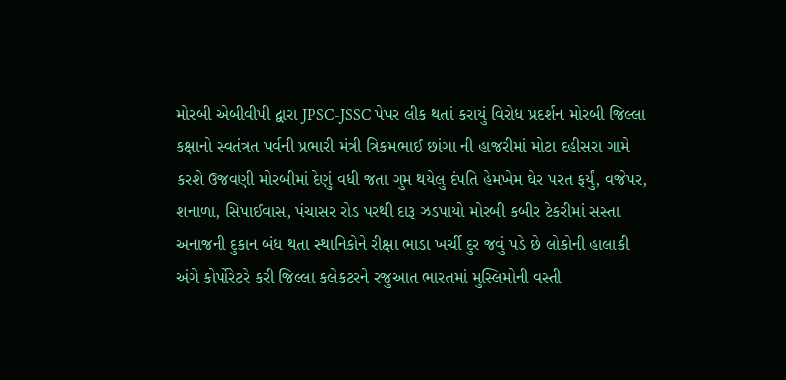મોરબી એબીવીપી દ્વારા JPSC-JSSC પેપર લીક થતાં કરાયું વિરોધ પ્રદર્શન મોરબી જિલ્લા કક્ષાનો સ્વતંત્રત પર્વની પ્રભારી મંત્રી ત્રિકમભાઈ છાંગા ની હાજરીમાં મોટા દહીસરા ગામે કરશે ઉજવણી મોરબીમાં દેણું વધી જતા ગુમ થયેલુ દંપતિ હેમખેમ ઘેર પરત ફર્યું, વજેપર, શનાળા, સિપાઈવાસ, પંચાસર રોડ પરથી દારૂ ઝડપાયો મોરબી કબીર ટેકરીમાં સસ્તા અનાજની દુકાન બંધ થતા સ્થાનિકોને રીક્ષા ભાડા ખર્ચી દુર જવું પડે છે લોકોની હાલાકી અંગે કોર્પોરેટરે કરી જિલ્લા કલેકટરને રજુઆત ભારતમાં મુસ્લિમોની વસ્તી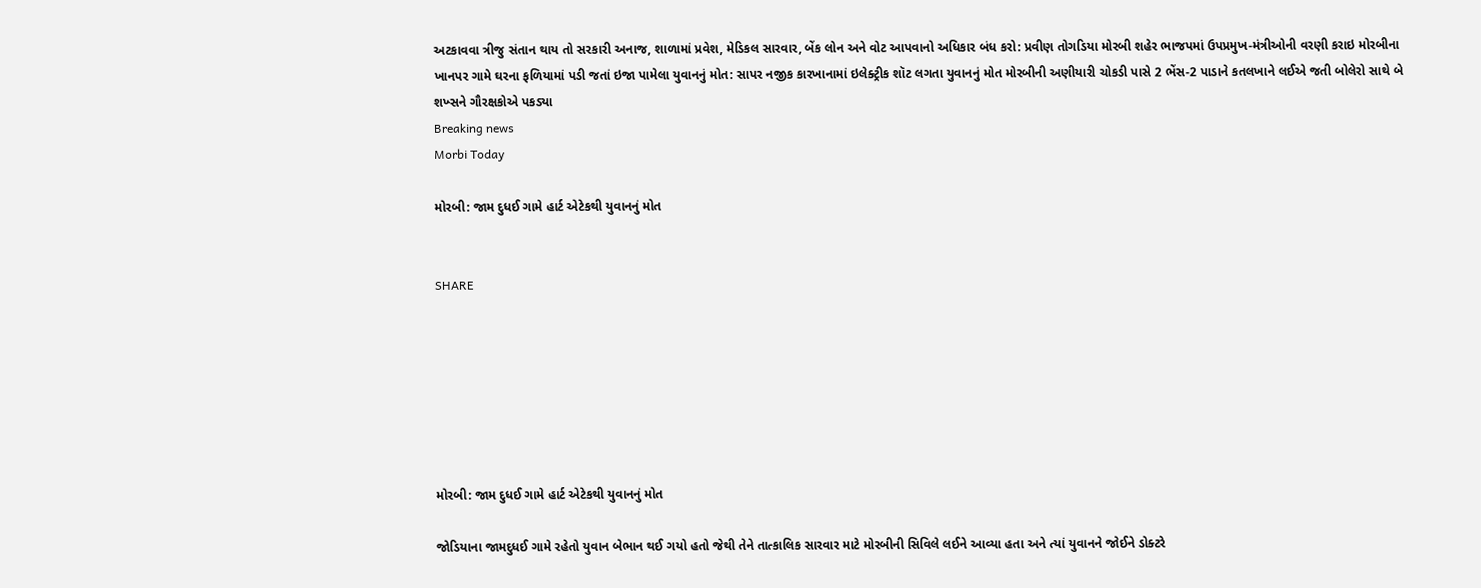અટકાવવા ત્રીજુ સંતાન થાય તો સરકારી અનાજ, શાળામાં પ્રવેશ, મેડિકલ સારવાર, બેંક લોન અને વોટ આપવાનો અધિકાર બંધ કરો: પ્રવીણ તોગડિયા મોરબી શહેર ભાજપમાં ઉપપ્રમુખ-મંત્રીઓની વરણી કરાઇ મોરબીના ખાનપર ગામે ઘરના ફળિયામાં પડી જતાં ઇજા પામેલા યુવાનનું મોત: સાપર નજીક કારખાનામાં ઇલેક્ટ્રીક શૉટ લગતા યુવાનનું મોત મોરબીની અણીયારી ચોકડી પાસે 2 ભેંસ-2 પાડાને કતલખાને લઈએ જતી બોલેરો સાથે બે શખ્સને ગૌરક્ષકોએ પકડ્યા
Breaking news
Morbi Today

મોરબી: જામ દુધઈ ગામે હાર્ટ એટેકથી યુવાનનું મોત


SHARE







મોરબી: જામ દુધઈ ગામે હાર્ટ એટેકથી યુવાનનું મોત

જોડિયાના જામદુધઈ ગામે રહેતો યુવાન બેભાન થઈ ગયો હતો જેથી તેને તાત્કાલિક સારવાર માટે મોરબીની સિવિલે લઈને આવ્યા હતા અને ત્યાં યુવાનને જોઈને ડોક્ટરે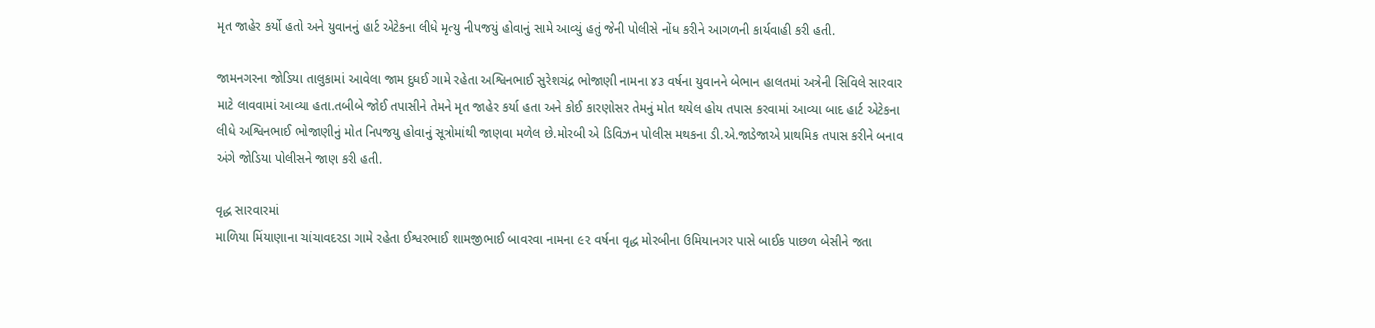મૃત જાહેર કર્યો હતો અને યુવાનનું હાર્ટ એટેકના લીધે મૃત્યુ નીપજયું હોવાનું સામે આવ્યું હતું જેની પોલીસે નોંધ કરીને આગળની કાર્યવાહી કરી હતી.

જામનગરના જોડિયા તાલુકામાં આવેલા જામ દુધઈ ગામે રહેતા અશ્વિનભાઈ સુરેશચંદ્ર ભોજાણી નામના ૪૩ વર્ષના યુવાનને બેભાન હાલતમાં અત્રેની સિવિલે સારવાર માટે લાવવામાં આવ્યા હતા.તબીબે જોઈ તપાસીને તેમને મૃત જાહેર કર્યા હતા અને કોઈ કારણોસર તેમનું મોત થયેલ હોય તપાસ કરવામાં આવ્યા બાદ હાર્ટ એટેકના લીધે અશ્વિનભાઈ ભોજાણીનું મોત નિપજયુ હોવાનું સૂત્રોમાંથી જાણવા મળેલ છે.મોરબી એ ડિવિઝન પોલીસ મથકના ડી.એ.જાડેજાએ પ્રાથમિક તપાસ કરીને બનાવ અંગે જોડિયા પોલીસને જાણ કરી હતી.

વૃદ્ધ સારવારમાં
માળિયા મિંયાણાના ચાંચાવદરડા ગામે રહેતા ઈશ્વરભાઈ શામજીભાઈ બાવરવા નામના ૯૨ વર્ષના વૃદ્ધ મોરબીના ઉમિયાનગર પાસે બાઈક પાછળ બેસીને જતા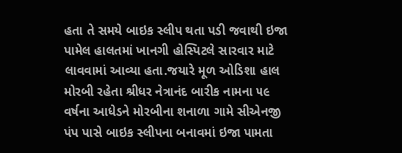હતા તે સમયે બાઇક સ્લીપ થતા પડી જવાથી ઇજા પામેલ હાલતમાં ખાનગી હોસ્પિટલે સારવાર માટે લાવવામાં આવ્યા હતા.જયારે મૂળ ઓડિશા હાલ મોરબી રહેતા શ્રીધર નેત્રાનંદ બારીક નામના ૫૯ વર્ષના આધેડને મોરબીના શનાળા ગામે સીએનજી પંપ પાસે બાઇક સ્લીપના બનાવમાં ઇજા પામતા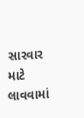સારવાર માટે લાવવામાં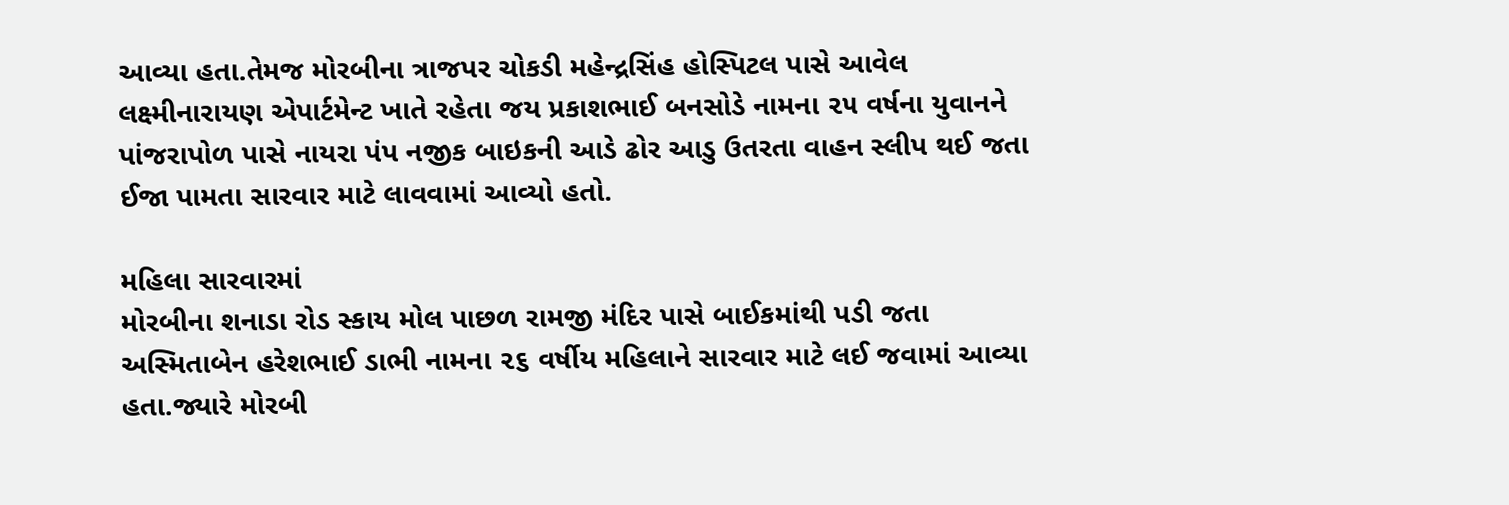આવ્યા હતા.તેમજ મોરબીના ત્રાજપર ચોકડી મહેન્દ્રસિંહ હોસ્પિટલ પાસે આવેલ લક્ષ્મીનારાયણ એપાર્ટમેન્ટ ખાતે રહેતા જય પ્રકાશભાઈ બનસોડે નામના ૨૫ વર્ષના યુવાનને પાંજરાપોળ પાસે નાયરા પંપ નજીક બાઇકની આડે ઢોર આડુ ઉતરતા વાહન સ્લીપ થઈ જતા ઈજા પામતા સારવાર માટે લાવવામાં આવ્યો હતો.

મહિલા સારવારમાં
મોરબીના શનાડા રોડ સ્કાય મોલ પાછળ રામજી મંદિર પાસે બાઈકમાંથી પડી જતા અસ્મિતાબેન હરેશભાઈ ડાભી નામના ૨૬ વર્ષીય મહિલાને સારવાર માટે લઈ જવામાં આવ્યા હતા.જ્યારે મોરબી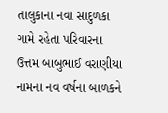તાલુકાના નવા સાદુળકા ગામે રહેતા પરિવારના ઉત્તમ બાબુભાઈ વરાણીયા નામના નવ વર્ષના બાળકને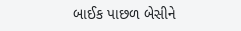બાઈક પાછળ બેસીને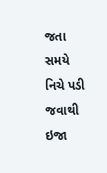જતા સમયે નિચે પડી જવાથી ઇજા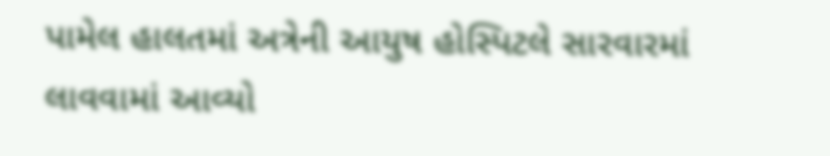પામેલ હાલતમાં અત્રેની આયુષ હોસ્પિટલે સારવારમાં લાવવામાં આવ્યો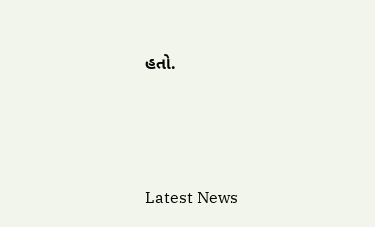હતો.






Latest News